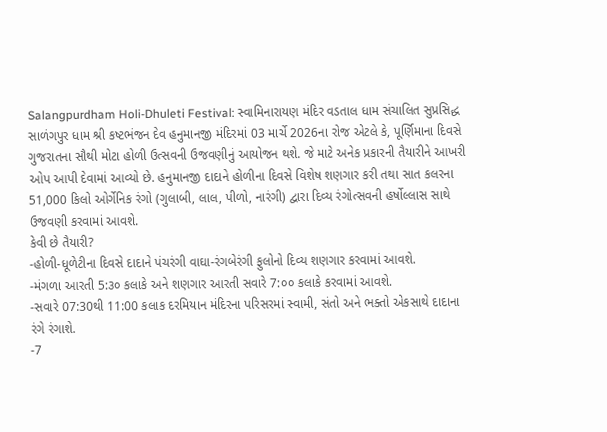Salangpurdham Holi-Dhuleti Festival: સ્વામિનારાયણ મંદિર વડતાલ ધામ સંચાલિત સુપ્રસિદ્ધ સાળંગપુર ધામ શ્રી કષ્ટભંજન દેવ હનુમાનજી મંદિરમાં 03 માર્ચે 2026ના રોજ એટલે કે, પૂર્ણિમાના દિવસે ગુજરાતના સૌથી મોટા હોળી ઉત્સવની ઉજવણીનું આયોજન થશે. જે માટે અનેક પ્રકારની તૈયારીને આખરી ઓપ આપી દેવામાં આવ્યો છે. હનુમાનજી દાદાને હોળીના દિવસે વિશેષ શણગાર કરી તથા સાત કલરના 51,000 કિલો ઓર્ગેનિક રંગો (ગુલાબી, લાલ, પીળો, નારંગી) દ્વારા દિવ્ય રંગોત્સવની હર્ષોલ્લાસ સાથે ઉજવણી કરવામાં આવશે.
કેવી છે તૈયારી?
-હોળી-ધૂળેટીના દિવસે દાદાને પંચરંગી વાઘા-રંગબેરંગી ફુલોનો દિવ્ય શણગાર કરવામાં આવશે.
-મંગળા આરતી 5:૩૦ કલાકે અને શણગાર આરતી સવારે 7:૦૦ કલાકે કરવામાં આવશે.
-સવારે 07:30થી 11:00 કલાક દરમિયાન મંદિરના પરિસરમાં સ્વામી, સંતો અને ભક્તો એકસાથે દાદાના રંગે રંગાશે.
-7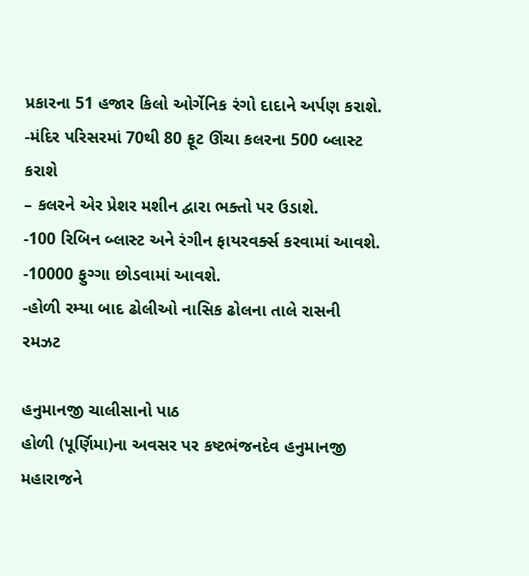પ્રકારના 51 હજાર કિલો ઓર્ગેનિક રંગો દાદાને અર્પણ કરાશે.
-મંદિર પરિસરમાં 70થી 80 ફૂટ ઊંચા કલરના 500 બ્લાસ્ટ કરાશે
– કલરને એર પ્રેશર મશીન દ્વારા ભક્તો પર ઉડાશે.
-100 રિબિન બ્લાસ્ટ અને રંગીન ફાયરવર્ક્સ કરવામાં આવશે.
-10000 ફુગ્ગા છોડવામાં આવશે.
-હોળી રમ્યા બાદ ઢોલીઓ નાસિક ઢોલના તાલે રાસની રમઝટ

હનુમાનજી ચાલીસાનો પાઠ
હોળી (પૂર્ણિમા)ના અવસર પર કષ્ટભંજનદેવ હનુમાનજી મહારાજને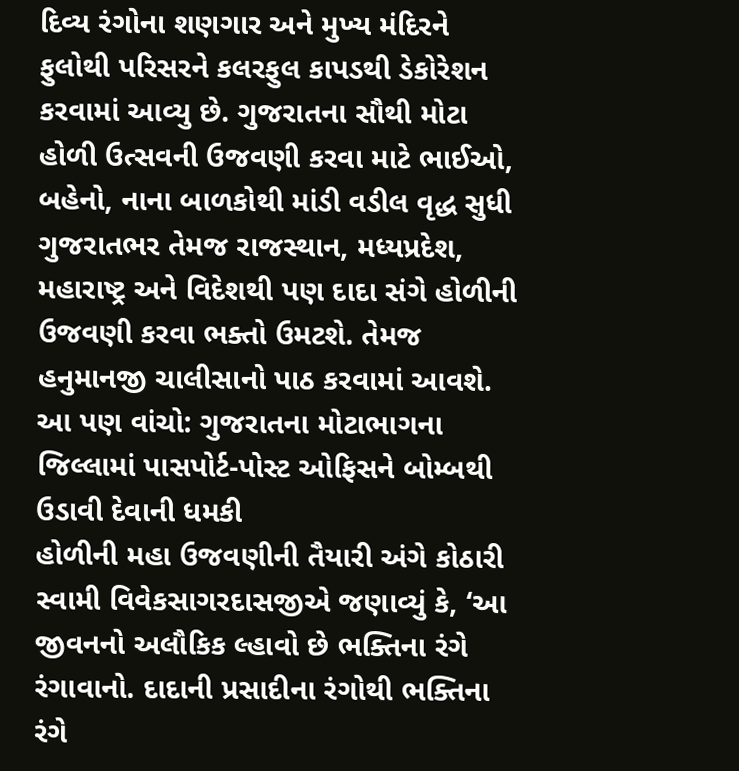દિવ્ય રંગોના શણગાર અને મુખ્ય મંદિરને ફુલોથી પરિસરને કલરફુલ કાપડથી ડેકોરેશન કરવામાં આવ્યુ છે. ગુજરાતના સૌથી મોટા હોળી ઉત્સવની ઉજવણી કરવા માટે ભાઈઓ, બહેનો, નાના બાળકોથી માંડી વડીલ વૃદ્ધ સુધી ગુજરાતભર તેમજ રાજસ્થાન, મધ્યપ્રદેશ, મહારાષ્ટ્ર અને વિદેશથી પણ દાદા સંગે હોળીની ઉજવણી કરવા ભક્તો ઉમટશે. તેમજ હનુમાનજી ચાલીસાનો પાઠ કરવામાં આવશે.
આ પણ વાંચો: ગુજરાતના મોટાભાગના જિલ્લામાં પાસપોર્ટ-પોસ્ટ ઓફિસને બોમ્બથી ઉડાવી દેવાની ધમકી
હોળીની મહા ઉજવણીની તૈયારી અંગે કોઠારી સ્વામી વિવેકસાગરદાસજીએ જણાવ્યું કે, ‘આ જીવનનો અલૌકિક લ્હાવો છે ભક્તિના રંગે રંગાવાનો. દાદાની પ્રસાદીના રંગોથી ભક્તિના રંગે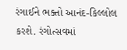રંગાઈને ભક્તો આનંદ-કિલ્લોલ કરશે. રંગોત્સવમાં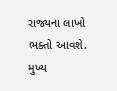રાજ્યના લાખો ભક્તો આવશે. મુખ્ય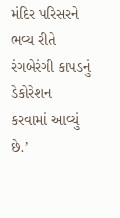મંદિર પરિસરને ભવ્ય રીતે રંગબેરંગી કાપડનું ડેકોરેશન કરવામાં આવ્યું છે.’